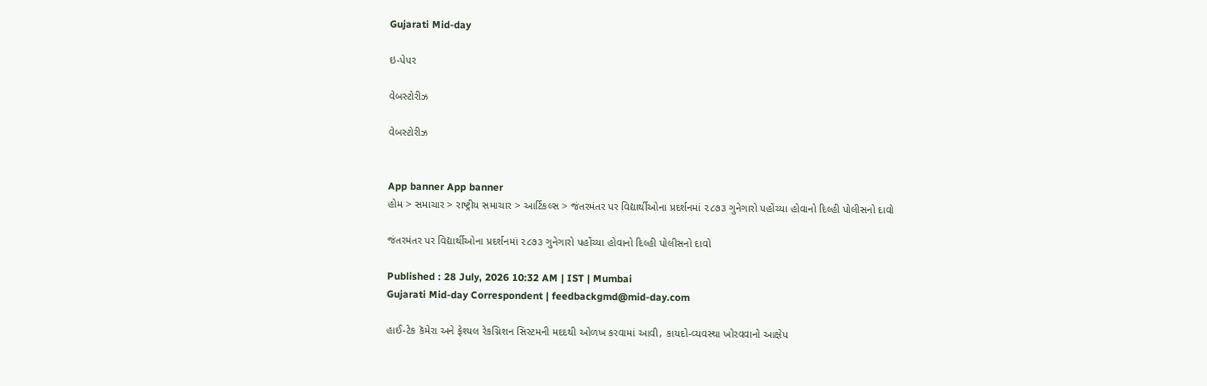Gujarati Mid-day

ઇ-પેપર

વેબસ્ટોરીઝ

વેબસ્ટોરીઝ


App banner App banner
હોમ > સમાચાર > રાષ્ટ્રીય સમાચાર > આર્ટિકલ્સ > જંતરમંતર પર વિદ્યાર્થીઓના પ્રદર્શનમાં ૨૮૭૩ ગુનેગારો પહોંચ્યા હોવાનો દિલ્હી પોલીસનો દાવો

જંતરમંતર પર વિદ્યાર્થીઓના પ્રદર્શનમાં ૨૮૭૩ ગુનેગારો પહોંચ્યા હોવાનો દિલ્હી પોલીસનો દાવો

Published : 28 July, 2026 10:32 AM | IST | Mumbai
Gujarati Mid-day Correspondent | feedbackgmd@mid-day.com

હાઈ-ટેક કૅમેરા અને ફેશ્યલ રેકગ્નિશન સિસ્ટમની મદદથી ઓળખ કરવામાં આવી, કાયદો-વ્યવસ્થા ખોરવવાનો આક્ષેપ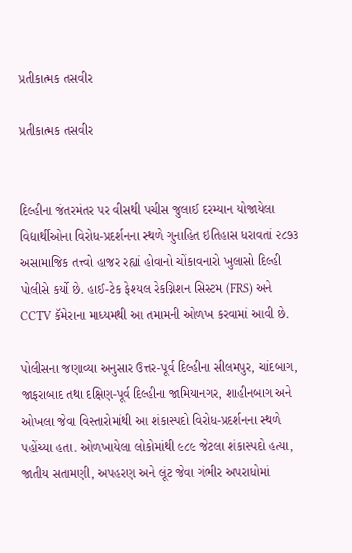પ્રતીકાત્મક તસવીર

પ્રતીકાત્મક તસવીર


દિલ્હીના જંતરમંતર પર વીસથી પચીસ જુલાઈ દરમ્યાન યોજાયેલા વિદ્યાર્થીઓના વિરોધ-પ્રદર્શનના સ્થળે ગુનાહિત ઇતિહાસ ધરાવતાં ૨૮૭૩ અસામાજિક તત્ત્વો હાજર રહ્યાં હોવાનો ચોંકાવનારો ખુલાસો દિલ્હી પોલીસે કર્યો છે. હાઈ-ટેક ફેશ્યલ રેકગ્નિશન સિસ્ટમ (FRS) અને CCTV કૅમેરાના માધ્યમથી આ તમામની ઓળખ કરવામાં આવી છે.

પોલીસના જણાવ્યા અનુસાર ઉત્તર-પૂર્વ દિલ્હીના સીલમપુર, ચાંદબાગ, જાફરાબાદ તથા દક્ષિણ-પૂર્વ દિલ્હીના જામિયાનગર, શાહીનબાગ અને ઓખલા જેવા વિસ્તારોમાંથી આ શંકાસ્પદો વિરોધ-પ્રદર્શનના સ્થળે પહોંચ્યા હતા. ઓળખાયેલા લોકોમાંથી ૯૮૯ જેટલા શંકાસ્પદો હત્યા, જાતીય સતામણી, અપહરણ અને લૂંટ જેવા ગંભીર અપરાધોમાં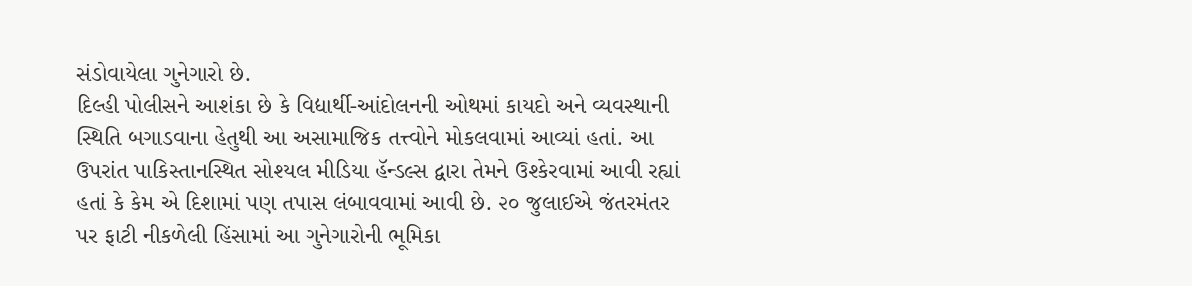સંડોવાયેલા ગુનેગારો છે.
દિલ્હી પોલીસને આશંકા છે કે વિદ્યાર્થી-આંદોલનની ઓથમાં કાયદો અને વ્યવસ્થાની સ્થિતિ બગાડવાના હેતુથી આ અસામાજિક તત્ત્વોને મોકલવામાં આવ્યાં હતાં. આ ઉપરાંત પાકિસ્તાનસ્થિત સોશ્યલ મીડિયા હૅન્ડલ્સ દ્વારા તેમને ઉશ્કેરવામાં આવી રહ્યાં હતાં કે કેમ એ દિશામાં પણ તપાસ લંબાવવામાં આવી છે. ૨૦ જુલાઈએ જંતરમંતર પર ફાટી નીકળેલી હિંસામાં આ ગુનેગારોની ભૂમિકા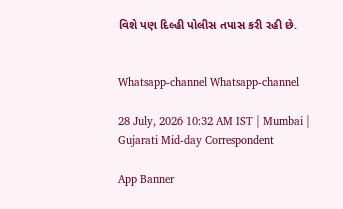વિશે પણ દિલ્હી પોલીસ તપાસ કરી રહી છે.


Whatsapp-channel Whatsapp-channel

28 July, 2026 10:32 AM IST | Mumbai | Gujarati Mid-day Correspondent

App Banner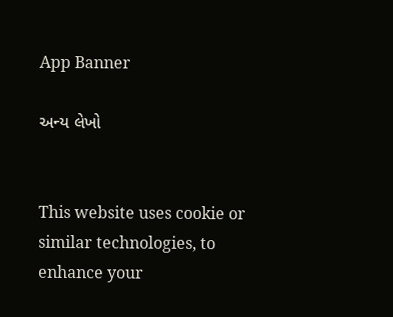App Banner

અન્ય લેખો


This website uses cookie or similar technologies, to enhance your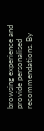browsing experience and provide personalised recommendations. By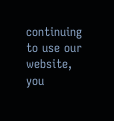continuing to use our website, you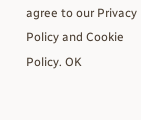agree to our Privacy Policy and Cookie Policy. OK